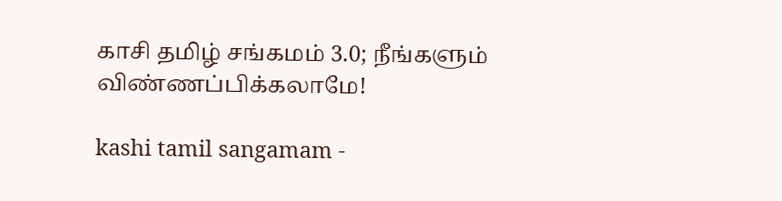காசி தமிழ் சங்கமம் 3.0; நீங்களும் விண்ணப்பிக்கலாமே!

kashi tamil sangamam -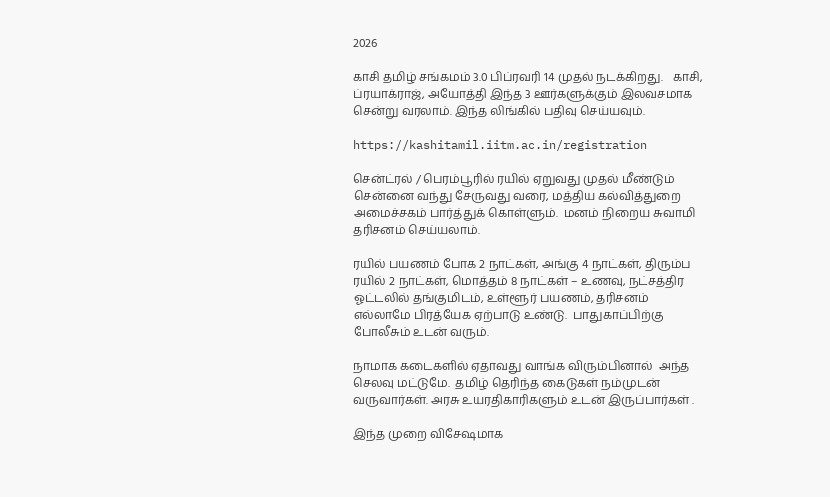2026

காசி தமிழ் சங்கமம் 3.0 பிப்ரவரி 14 முதல் நடக்கிறது.   காசி, ப்ரயாக்ராஜ், அயோத்தி இந்த 3 ஊர்களுக்கும் இலவசமாக சென்று வரலாம். இந்த லிங்கில் பதிவு செய்யவும்.

https://kashitamil.iitm.ac.in/registration

சென்ட்ரல் / பெரம்பூரில் ரயில் ஏறுவது முதல் மீண்டும் சென்னை வந்து சேருவது வரை, மத்திய கல்வித்துறை அமைச்சகம் பார்த்துக் கொள்ளும்.  மனம் நிறைய சுவாமி தரிசனம் செய்யலாம்.

ரயில் பயணம் போக 2 நாட்கள், அங்கு 4 நாட்கள், திரும்ப ரயில் 2 நாட்கள், மொத்தம் 8 நாட்கள் – உணவு, நட்சத்திர ஓட்டலில் தங்குமிடம், உள்ளூர் பயணம், தரிசனம் எல்லாமே பிரத்யேக ஏற்பாடு உண்டு.  பாதுகாப்பிற்கு போலீசும் உடன் வரும்.

நாமாக கடைகளில் ஏதாவது வாங்க விரும்பினால்  அந்த செலவு மட்டுமே.  தமிழ் தெரிந்த கைடுகள் நம்முடன் வருவார்கள். அரசு உயரதிகாரிகளும் உடன் இருப்பார்கள் .

இந்த முறை விசேஷமாக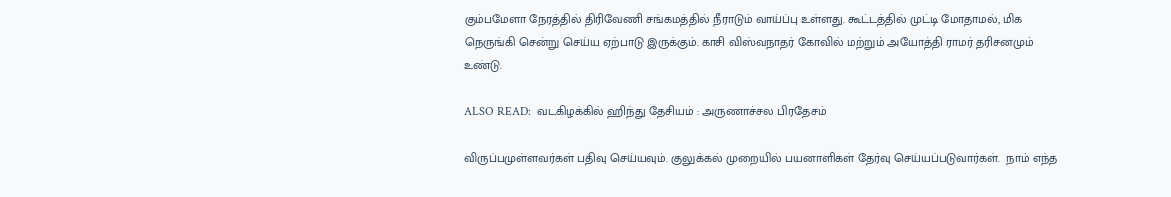கும்பமேளா நேரத்தில் திரிவேணி சங்கமத்தில் நீராடும் வாய்ப்பு உள்ளது. கூட்டத்தில் முட்டி மோதாமல், மிக நெருங்கி சென்று செய்ய ஏற்பாடு இருக்கும். காசி விஸ்வநாதர் கோவில் மற்றும் அயோத்தி ராமர் தரிசனமும் உண்டு.

ALSO READ:  வடகிழக்கில் ஹிந்து தேசியம் : அருணாச்சல பிரதேசம்

விருப்பமுள்ளவர்கள் பதிவு செய்யவும். குலுக்கல் முறையில் பயனாளிகள் தேர்வு செய்யப்படுவார்கள்.  நாம் எந்த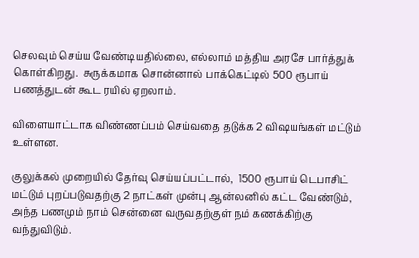செலவும் செய்ய வேண்டியதில்லை, எல்லாம் மத்திய அரசே பார்த்துக் கொள்கிறது.  சுருக்கமாக சொன்னால் பாக்கெட்டில் 500 ரூபாய் பணத்துடன் கூட ரயில் ஏறலாம்.

விளையாட்டாக விண்ணப்பம் செய்வதை தடுக்க 2 விஷயங்கள் மட்டும் உள்ளன.

குலுக்கல் முறையில் தேர்வு செய்யப்பட்டால்,  1500 ரூபாய் டெபாசிட் மட்டும் புறப்படுவதற்கு 2 நாட்கள் முன்பு ஆன்லனில் கட்ட வேண்டும், அந்த பணமும் நாம் சென்னை வருவதற்குள் நம் கணக்கிற்கு வந்துவிடும்.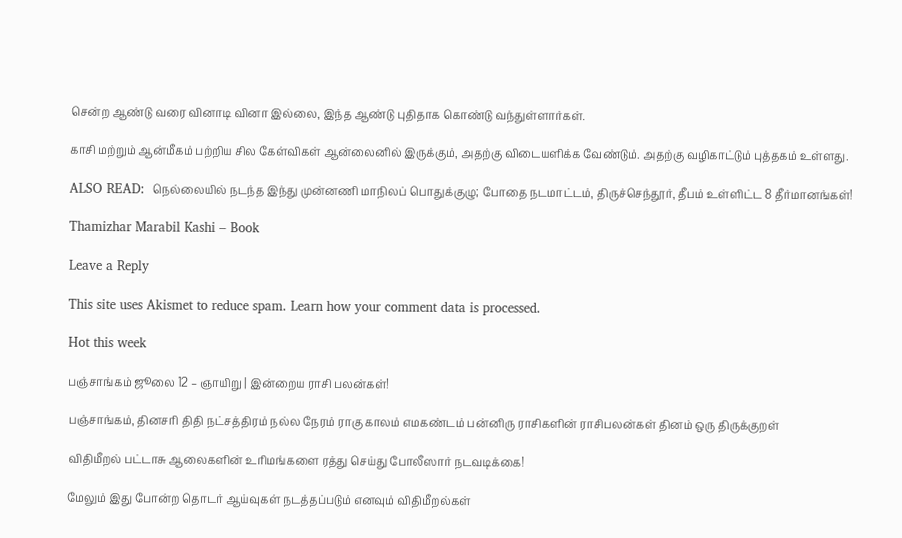சென்ற ஆண்டு வரை வினாடி வினா இல்லை, இந்த ஆண்டு புதிதாக கொண்டு வந்துள்ளார்கள்.

காசி மற்றும் ஆன்மீகம் பற்றிய சில கேள்விகள் ஆன்லைனில் இருக்கும், அதற்கு விடையளிக்க வேண்டும். அதற்கு வழிகாட்டும் புத்தகம் உள்ளது.

ALSO READ:  நெல்லையில் நடந்த இந்து முன்னணி மாநிலப் பொதுக்குழு; போதை நடமாட்டம், திருச்செந்தூர், தீபம் உள்ளிட்ட 8 தீர்மானங்கள்!

Thamizhar Marabil Kashi – Book

Leave a Reply

This site uses Akismet to reduce spam. Learn how your comment data is processed.

Hot this week

பஞ்சாங்கம் ஜூலை 12 – ஞாயிறு | இன்றைய ராசி பலன்கள்!

பஞ்சாங்கம், தினசரி திதி நட்சத்திரம் நல்ல நேரம் ராகு காலம் எமகண்டம் பன்னிரு ராசிகளின் ராசிபலன்கள் தினம் ஒரு திருக்குறள்

விதிமீறல் பட்டாசு ஆலைகளின் உரிமங்களை ரத்து செய்து போலீஸார் நடவடிக்கை!

மேலும் இது போன்ற தொடர் ஆய்வுகள் நடத்தப்படும் எனவும் விதிமீறல்கள்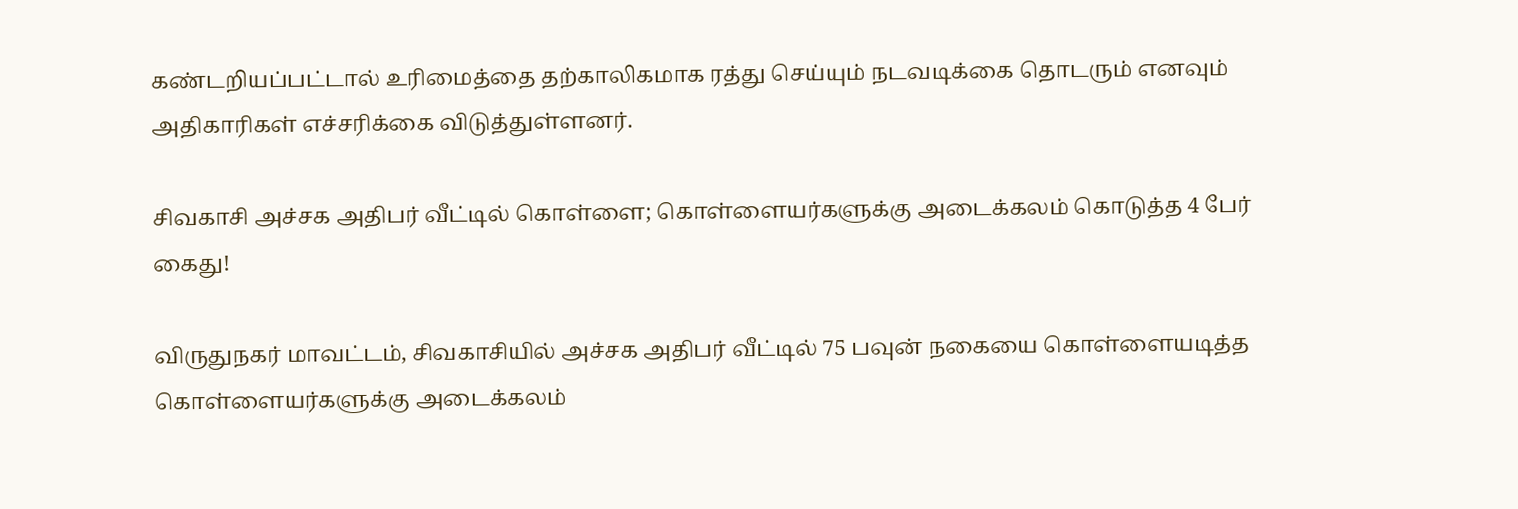கண்டறியப்பட்டால் உரிமைத்தை தற்காலிகமாக ரத்து செய்யும் நடவடிக்கை தொடரும் எனவும் அதிகாரிகள் எச்சரிக்கை விடுத்துள்ளனர்.

சிவகாசி அச்சக அதிபர் வீட்டில் கொள்ளை; கொள்ளையர்களுக்கு அடைக்கலம் கொடுத்த 4 பேர் கைது!

விருதுநகர் மாவட்டம், சிவகாசியில் அச்சக அதிபர் வீட்டில் 75 பவுன் நகையை கொள்ளையடித்த கொள்ளையர்களுக்கு அடைக்கலம்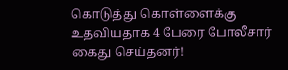கொடுத்து கொள்ளைக்கு உதவியதாக 4 பேரை போலீசார் கைது செய்தனர்!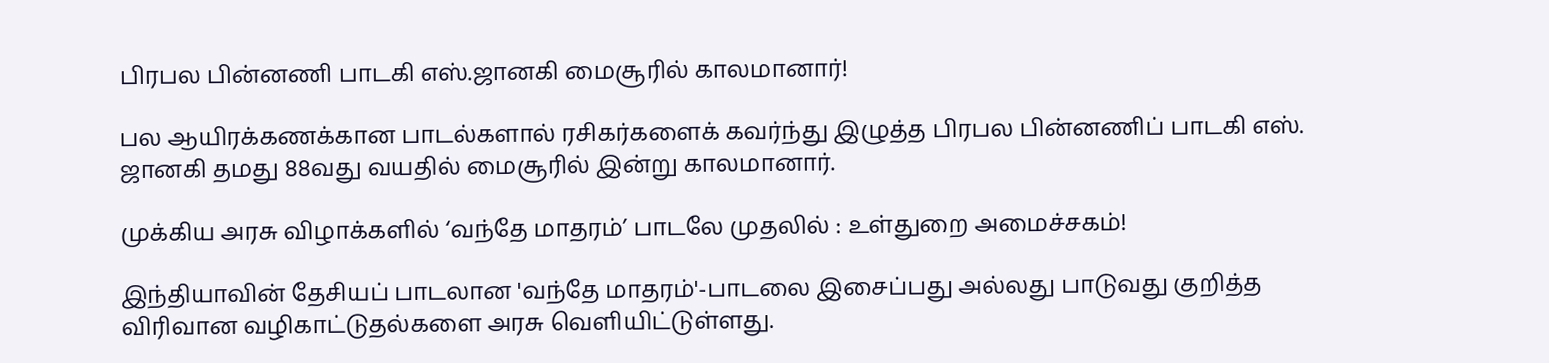பிரபல பின்னணி பாடகி எஸ்.ஜானகி மைசூரில் காலமானார்!

பல ஆயிரக்கணக்கான பாடல்களால் ரசிகர்களைக் கவர்ந்து இழுத்த பிரபல பின்னணிப் பாடகி எஸ். ஜானகி தமது 88வது வயதில் மைசூரில் இன்று காலமானார்.

முக்கிய அரசு விழாக்களில் ‘வந்தே மாதரம்’ பாடலே முதலில் : உள்துறை அமைச்சகம்!

இந்தியாவின் தேசியப் பாடலான 'வந்தே மாதரம்'-பாடலை இசைப்பது அல்லது பாடுவது குறித்த விரிவான வழிகாட்டுதல்களை அரசு வெளியிட்டுள்ளது.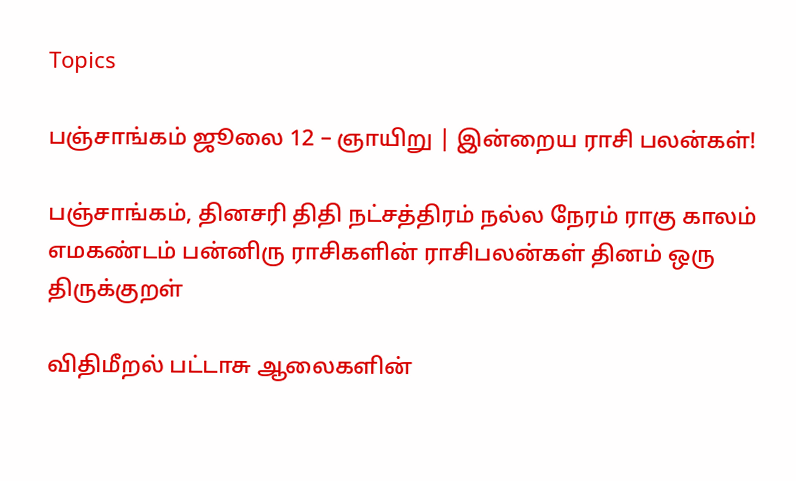Topics

பஞ்சாங்கம் ஜூலை 12 – ஞாயிறு | இன்றைய ராசி பலன்கள்!

பஞ்சாங்கம், தினசரி திதி நட்சத்திரம் நல்ல நேரம் ராகு காலம் எமகண்டம் பன்னிரு ராசிகளின் ராசிபலன்கள் தினம் ஒரு திருக்குறள்

விதிமீறல் பட்டாசு ஆலைகளின்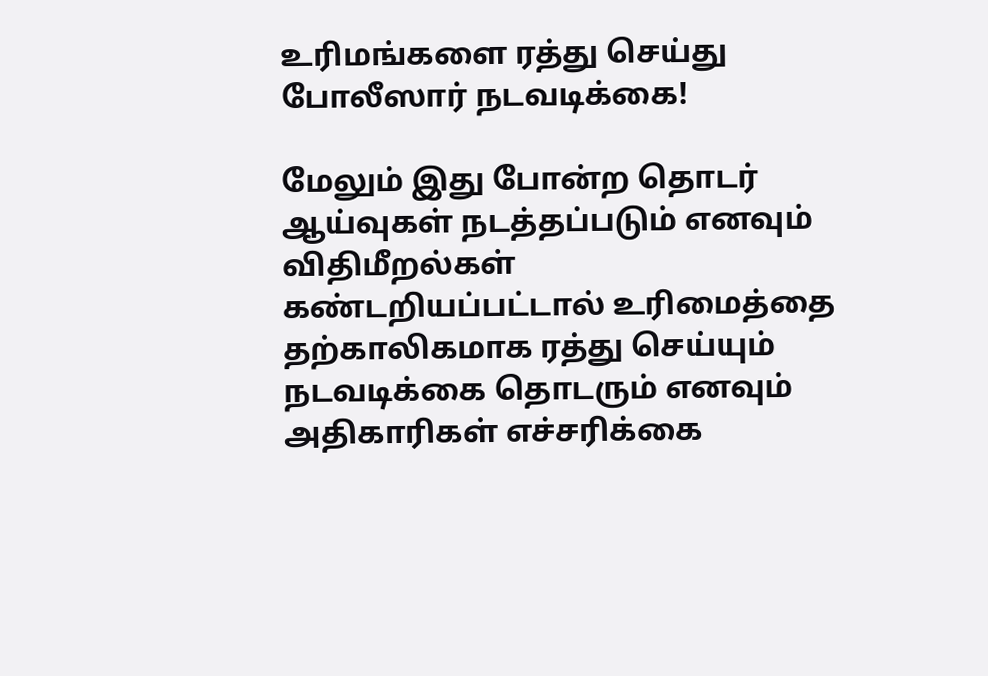உரிமங்களை ரத்து செய்து போலீஸார் நடவடிக்கை!

மேலும் இது போன்ற தொடர் ஆய்வுகள் நடத்தப்படும் எனவும் விதிமீறல்கள் கண்டறியப்பட்டால் உரிமைத்தை தற்காலிகமாக ரத்து செய்யும் நடவடிக்கை தொடரும் எனவும் அதிகாரிகள் எச்சரிக்கை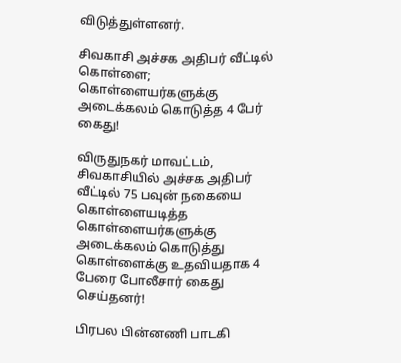விடுத்துள்ளனர்.

சிவகாசி அச்சக அதிபர் வீட்டில் கொள்ளை; கொள்ளையர்களுக்கு அடைக்கலம் கொடுத்த 4 பேர் கைது!

விருதுநகர் மாவட்டம், சிவகாசியில் அச்சக அதிபர் வீட்டில் 75 பவுன் நகையை கொள்ளையடித்த கொள்ளையர்களுக்கு அடைக்கலம் கொடுத்து கொள்ளைக்கு உதவியதாக 4 பேரை போலீசார் கைது செய்தனர்!

பிரபல பின்னணி பாடகி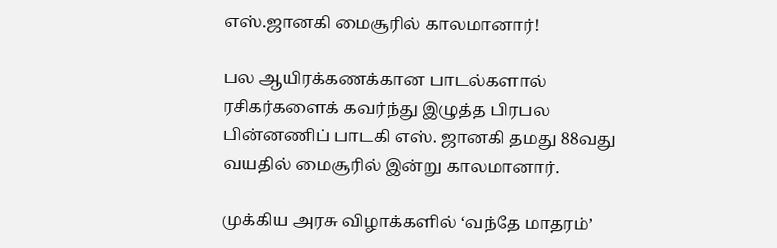எஸ்.ஜானகி மைசூரில் காலமானார்!

பல ஆயிரக்கணக்கான பாடல்களால் ரசிகர்களைக் கவர்ந்து இழுத்த பிரபல பின்னணிப் பாடகி எஸ். ஜானகி தமது 88வது வயதில் மைசூரில் இன்று காலமானார்.

முக்கிய அரசு விழாக்களில் ‘வந்தே மாதரம்’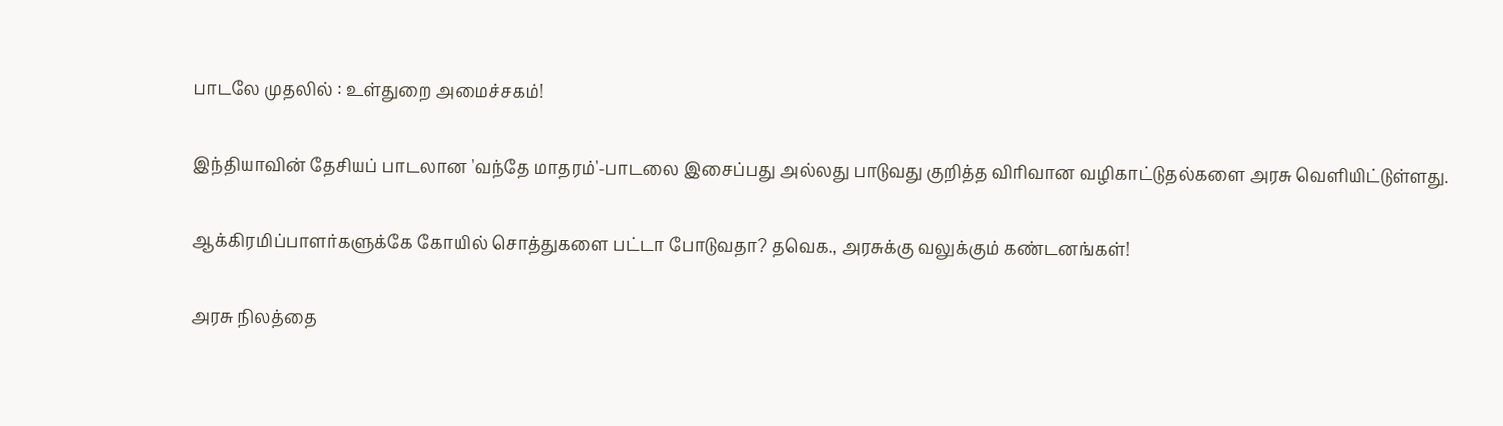பாடலே முதலில் : உள்துறை அமைச்சகம்!

இந்தியாவின் தேசியப் பாடலான 'வந்தே மாதரம்'-பாடலை இசைப்பது அல்லது பாடுவது குறித்த விரிவான வழிகாட்டுதல்களை அரசு வெளியிட்டுள்ளது.

ஆக்கிரமிப்பாளர்களுக்கே கோயில் சொத்துகளை பட்டா போடுவதா? தவெக., அரசுக்கு வலுக்கும் கண்டனங்கள்!

அரசு நிலத்தை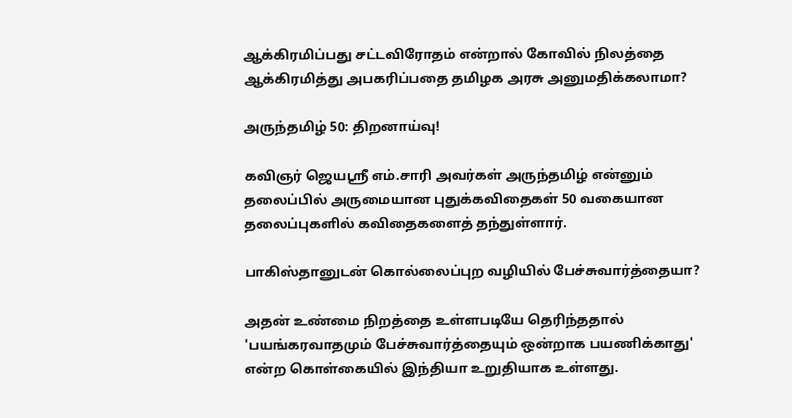ஆக்கிரமிப்பது சட்டவிரோதம் என்றால் கோவில் நிலத்தை ஆக்கிரமித்து அபகரிப்பதை தமிழக அரசு அனுமதிக்கலாமா?

அருந்தமிழ் 50: திறனாய்வு!

கவிஞர் ஜெயஸ்ரீ எம்.சாரி அவர்கள் அருந்தமிழ் என்னும் தலைப்பில் அருமையான புதுக்கவிதைகள் 50 வகையான தலைப்புகளில் கவிதைகளைத் தந்துள்ளார்.

பாகிஸ்தானுடன் கொல்லைப்புற வழியில் பேச்சுவார்த்தையா?

அதன் உண்மை நிறத்தை உள்ளபடியே தெரிந்ததால் 'பயங்கரவாதமும் பேச்சுவார்த்தையும் ஒன்றாக பயணிக்காது' என்ற கொள்கையில் இந்தியா உறுதியாக உள்ளது.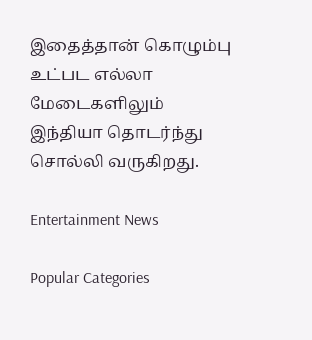இதைத்தான் கொழும்பு உட்பட எல்லா மேடைகளிலும் இந்தியா தொடர்ந்து சொல்லி வருகிறது.

Entertainment News

Popular Categories